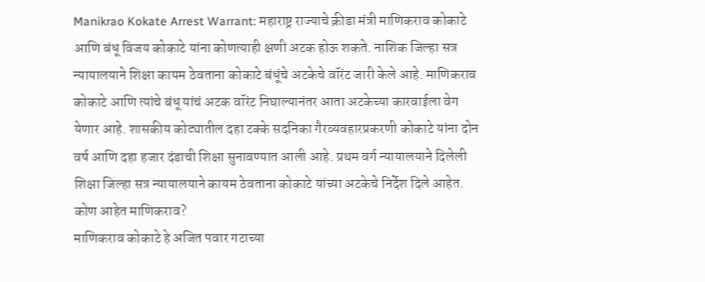Manikrao Kokate Arrest Warrant: महाराष्ट्र राज्याचे क्रीडा मंत्री माणिकराव कोकाटे आणि बंधू विजय कोकाटे यांना कोणत्याही क्षणी अटक होऊ शकते. नाशिक जिल्हा सत्र न्यायालयाने शिक्षा कायम ठेवताना कोकाटे बंधूंचे अटकेचे वॉरंट जारी केले आहे. माणिकराव कोकाटे आणि त्यांचे बंधू यांचं अटक वॉरंट निघाल्यानंतर आता अटकेच्या कारवाईला वेग येणार आहे. शासकीय कोट्यातील दहा टक्के सदनिका गैरव्यवहारप्रकरणी कोकाटे यांना दोन वर्ष आणि दहा हजार दंडाची शिक्षा सुनावण्यात आली आहे. प्रथम वर्ग न्यायालयाने दिलेली शिक्षा जिल्हा सत्र न्यायालयाने कायम ठेवताना कोकाटे यांच्या अटकेचे निर्देश दिले आहेत.
कोण आहेत माणिकराव?
माणिकराव कोकाटे हे अजित पवार गटाच्या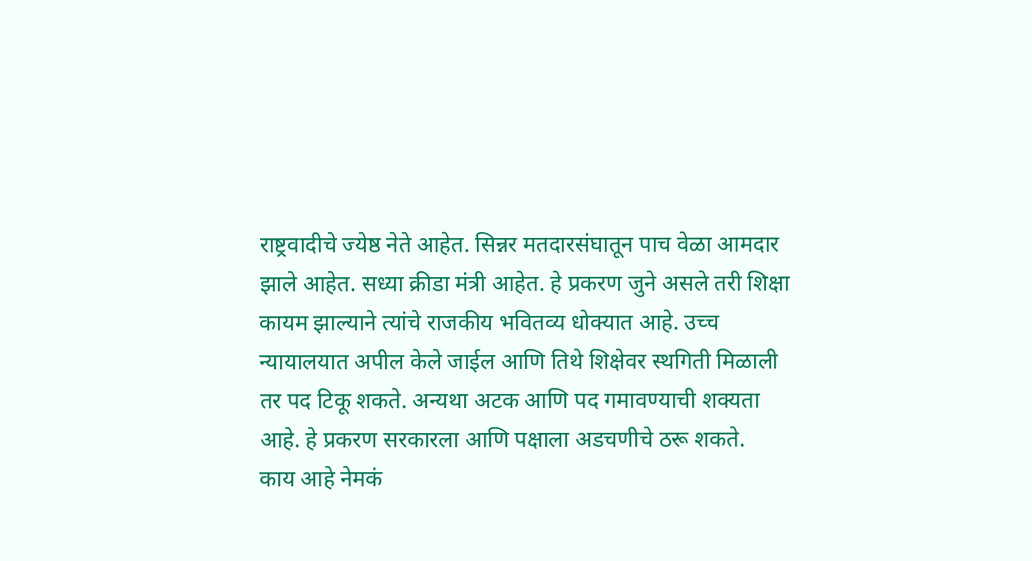राष्ट्रवादीचे ज्येष्ठ नेते आहेत. सिन्नर मतदारसंघातून पाच वेळा आमदार झाले आहेत. सध्या क्रीडा मंत्री आहेत. हे प्रकरण जुने असले तरी शिक्षा कायम झाल्याने त्यांचे राजकीय भवितव्य धोक्यात आहे. उच्च न्यायालयात अपील केले जाईल आणि तिथे शिक्षेवर स्थगिती मिळाली तर पद टिकू शकते. अन्यथा अटक आणि पद गमावण्याची शक्यता आहे. हे प्रकरण सरकारला आणि पक्षाला अडचणीचे ठरू शकते.
काय आहे नेमकं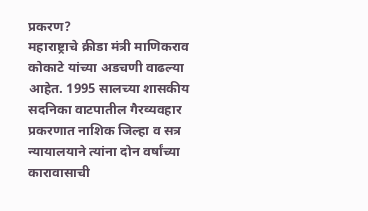प्रकरण?
महाराष्ट्राचे क्रीडा मंत्री माणिकराव कोकाटे यांच्या अडचणी वाढल्या आहेत. 1995 सालच्या शासकीय सदनिका वाटपातील गैरव्यवहार प्रकरणात नाशिक जिल्हा व सत्र न्यायालयाने त्यांना दोन वर्षांच्या कारावासाची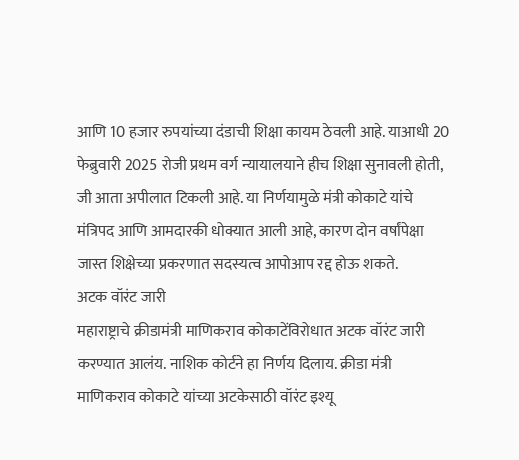आणि 10 हजार रुपयांच्या दंडाची शिक्षा कायम ठेवली आहे. याआधी 20 फेब्रुवारी 2025 रोजी प्रथम वर्ग न्यायालयाने हीच शिक्षा सुनावली होती, जी आता अपीलात टिकली आहे. या निर्णयामुळे मंत्री कोकाटे यांचे मंत्रिपद आणि आमदारकी धोक्यात आली आहे, कारण दोन वर्षांपेक्षा जास्त शिक्षेच्या प्रकरणात सदस्यत्व आपोआप रद्द होऊ शकते.
अटक वॉरंट जारी
महाराष्ट्राचे क्रीडामंत्री माणिकराव कोकाटेंविरोधात अटक वॉरंट जारी करण्यात आलंय. नाशिक कोर्टने हा निर्णय दिलाय. क्रीडा मंत्री माणिकराव कोकाटे यांच्या अटकेसाठी वॉरंट इश्यू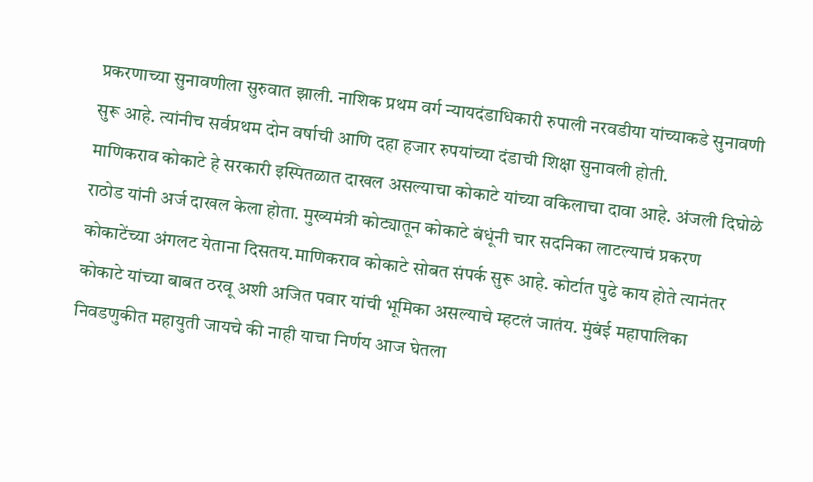प्रकरणाच्या सुनावणीला सुरुवात झाली. नाशिक प्रथम वर्ग न्यायदंडाधिकारी रुपाली नरवडीया यांच्याकडे सुनावणी सुरू आहे. त्यांनीच सर्वप्रथम दोन वर्षाची आणि दहा हजार रुपयांच्या दंडाची शिक्षा सुनावली होती.
माणिकराव कोकाटे हे सरकारी इस्पितळात दाखल असल्याचा कोकाटे यांच्या वकिलाचा दावा आहे. अंजली दिघोळे राठोड यांनी अर्ज दाखल केला होता. मुख्यमंत्री कोट्यातून कोकाटे बंधूंनी चार सदनिका लाटल्याचं प्रकरण कोकाटेंच्या अंगलट येताना दिसतय.माणिकराव कोकाटे सोबत संपर्क सुरू आहे. कोर्टात पुढे काय होते त्यानंतर कोकाटे यांच्या बाबत ठरवू अशी अजित पवार यांची भूमिका असल्याचे म्हटलं जातंय. मुंबंई महापालिका निवडणुकीत महायुती जायचे की नाही याचा निर्णय आज घेतला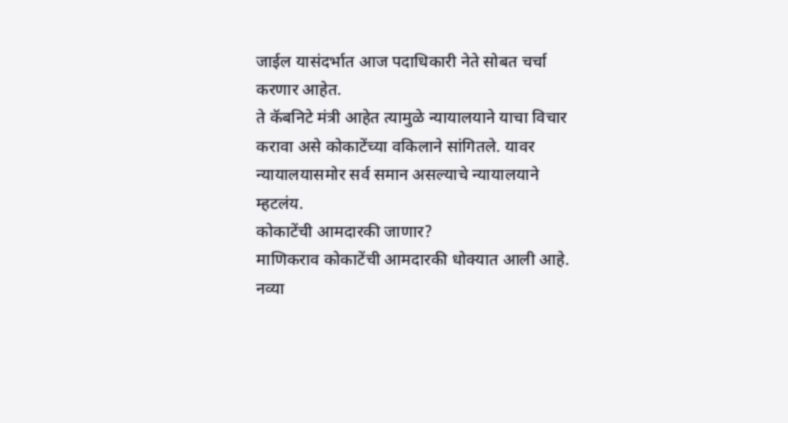जाईल यासंदर्भात आज पदाधिकारी नेते सोबत चर्चा करणार आहेत.
ते कॅबनिटे मंत्री आहेत त्यामुळे न्यायालयाने याचा विचार करावा असे कोकाटेंच्या वकिलाने सांगितले. यावर न्यायालयासमोर सर्व समान असल्याचे न्यायालयाने म्हटलंय.
कोकाटेंची आमदारकी जाणार?
माणिकराव कोकाटेंची आमदारकी धोक्यात आली आहे. नव्या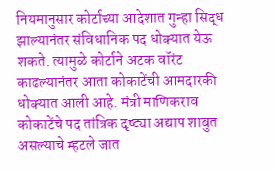नियमानुसार कोर्टाच्या आदेशात गुन्हा सिद्ध झाल्यानंतर संविधानिक पद धोक्यात येऊ शकते. त्यामुळे कोर्टाने अटक वॉरंट काढल्यानंतर आता कोकाटेंची आमदारकी धोक्यात आली आहे. मंत्री माणिकराव कोकाटेंचे पद तांत्रिक दृष्ट्या अद्याप शाबुत असल्याचे म्हटले जात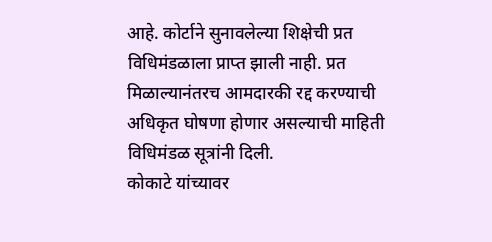आहे. कोर्टाने सुनावलेल्या शिक्षेची प्रत विधिमंडळाला प्राप्त झाली नाही. प्रत मिळाल्यानंतरच आमदारकी रद्द करण्याची अधिकृत घोषणा होणार असल्याची माहिती विधिमंडळ सूत्रांनी दिली.
कोकाटे यांच्यावर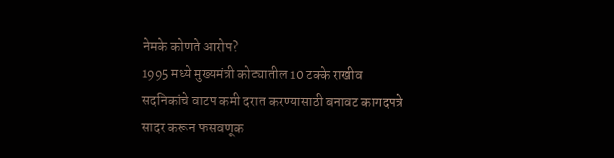नेमके कोणते आरोप?
1995 मध्ये मुख्यमंत्री कोट्यातील 10 टक्के राखीव सदनिकांचे वाटप कमी दरात करण्यासाठी बनावट कागदपत्रे सादर करून फसवणूक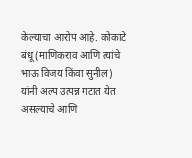केल्याचा आरोप आहे. कोकाटे बंधू (माणिकराव आणि त्यांचे भाऊ विजय किंवा सुनील) यांनी अल्प उत्पन्न गटात येत असल्याचे आणि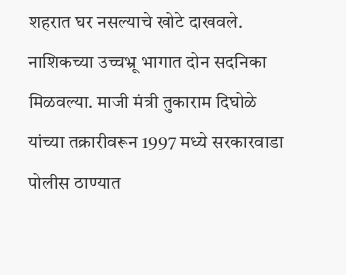शहरात घर नसल्याचे खोटे दाखवले. नाशिकच्या उच्चभ्रू भागात दोन सदनिका मिळवल्या. माजी मंत्री तुकाराम दिघोळे यांच्या तक्रारीवरून 1997 मध्ये सरकारवाडा पोलीस ठाण्यात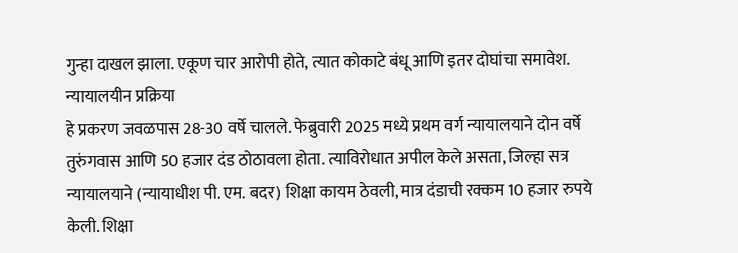गुन्हा दाखल झाला. एकूण चार आरोपी होते, त्यात कोकाटे बंधू आणि इतर दोघांचा समावेश.
न्यायालयीन प्रक्रिया
हे प्रकरण जवळपास 28-30 वर्षे चालले. फेब्रुवारी 2025 मध्ये प्रथम वर्ग न्यायालयाने दोन वर्षे तुरुंगवास आणि 50 हजार दंड ठोठावला होता. त्याविरोधात अपील केले असता, जिल्हा सत्र न्यायालयाने (न्यायाधीश पी. एम. बदर) शिक्षा कायम ठेवली, मात्र दंडाची रक्कम 10 हजार रुपये केली. शिक्षा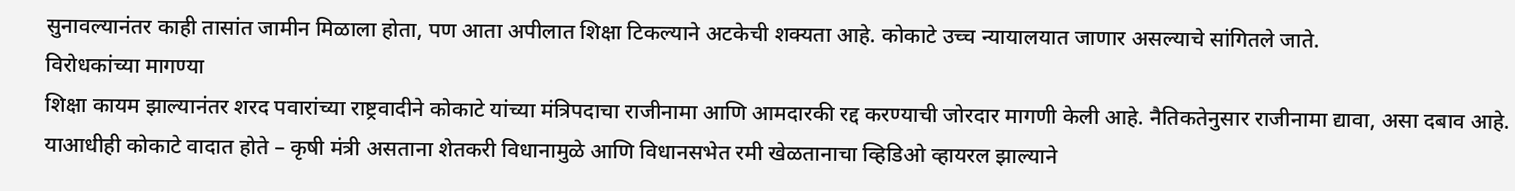सुनावल्यानंतर काही तासांत जामीन मिळाला होता, पण आता अपीलात शिक्षा टिकल्याने अटकेची शक्यता आहे. कोकाटे उच्च न्यायालयात जाणार असल्याचे सांगितले जाते.
विरोधकांच्या मागण्या
शिक्षा कायम झाल्यानंतर शरद पवारांच्या राष्ट्रवादीने कोकाटे यांच्या मंत्रिपदाचा राजीनामा आणि आमदारकी रद्द करण्याची जोरदार मागणी केली आहे. नैतिकतेनुसार राजीनामा द्यावा, असा दबाव आहे. याआधीही कोकाटे वादात होते – कृषी मंत्री असताना शेतकरी विधानामुळे आणि विधानसभेत रमी खेळतानाचा व्हिडिओ व्हायरल झाल्याने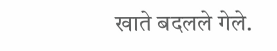खाते बदलले गेले.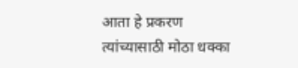आता हे प्रकरण त्यांच्यासाठी मोठा धक्का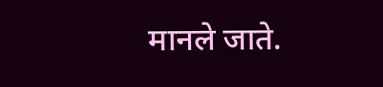मानले जाते.